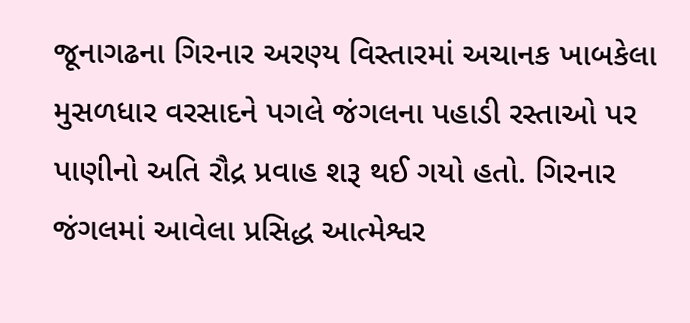જૂનાગઢના ગિરનાર અરણ્ય વિસ્તારમાં અચાનક ખાબકેલા મુસળધાર વરસાદને પગલે જંગલના પહાડી રસ્તાઓ પર પાણીનો અતિ રૌદ્ર પ્રવાહ શરૂ થઈ ગયો હતો. ગિરનાર જંગલમાં આવેલા પ્રસિદ્ધ આત્મેશ્વર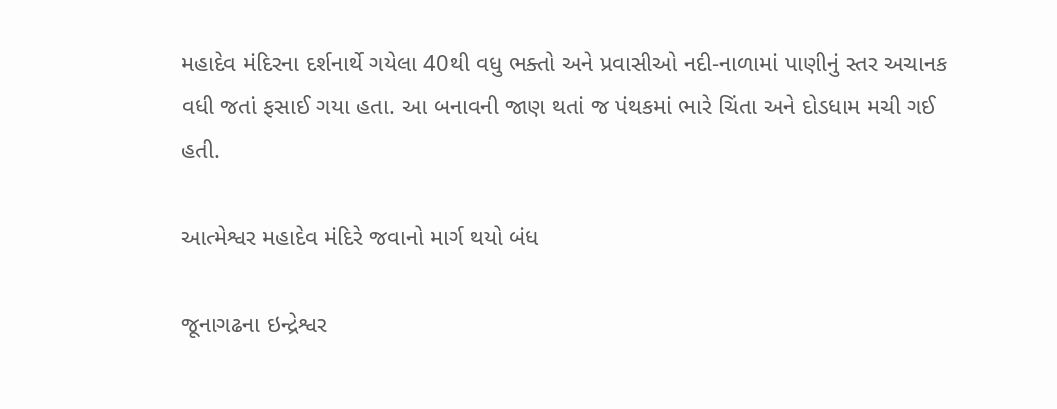મહાદેવ મંદિરના દર્શનાર્થે ગયેલા 40થી વધુ ભક્તો અને પ્રવાસીઓ નદી-નાળામાં પાણીનું સ્તર અચાનક વધી જતાં ફસાઈ ગયા હતા. આ બનાવની જાણ થતાં જ પંથકમાં ભારે ચિંતા અને દોડધામ મચી ગઈ હતી.

આત્મેશ્વર મહાદેવ મંદિરે જવાનો માર્ગ થયો બંધ

જૂનાગઢના ઇન્દ્રેશ્વર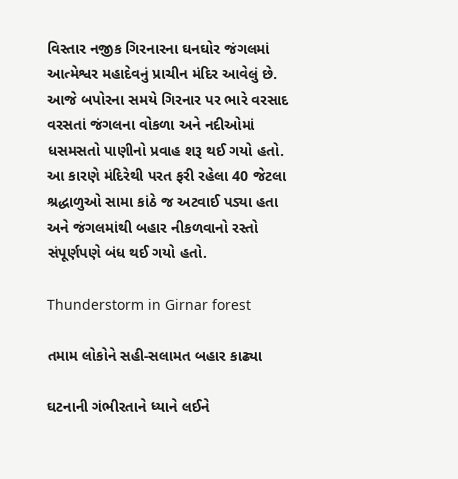વિસ્તાર નજીક ગિરનારના ઘનઘોર જંગલમાં આત્મેશ્વર મહાદેવનું પ્રાચીન મંદિર આવેલું છે. આજે બપોરના સમયે ગિરનાર પર ભારે વરસાદ વરસતાં જંગલના વોકળા અને નદીઓમાં ધસમસતો પાણીનો પ્રવાહ શરૂ થઈ ગયો હતો. આ કારણે મંદિરેથી પરત ફરી રહેલા 40 જેટલા શ્રદ્ધાળુઓ સામા કાંઠે જ અટવાઈ પડ્યા હતા અને જંગલમાંથી બહાર નીકળવાનો રસ્તો સંપૂર્ણપણે બંધ થઈ ગયો હતો.

Thunderstorm in Girnar forest

તમામ લોકોને સહી-સલામત બહાર કાઢ્યા

ઘટનાની ગંભીરતાને ધ્યાને લઈને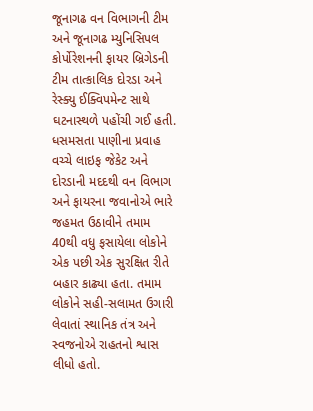જૂનાગઢ વન વિભાગની ટીમ અને જૂનાગઢ મ્યુનિસિપલ કોર્પોરેશનની ફાયર બ્રિગેડની ટીમ તાત્કાલિક દોરડા અને રેસ્ક્યુ ઈક્વિપમેન્ટ સાથે ઘટનાસ્થળે પહોંચી ગઈ હતી. ધસમસતા પાણીના પ્રવાહ વચ્ચે લાઇફ જેકેટ અને દોરડાની મદદથી વન વિભાગ અને ફાયરના જવાનોએ ભારે જહમત ઉઠાવીને તમામ 40થી વધુ ફસાયેલા લોકોને એક પછી એક સુરક્ષિત રીતે બહાર કાઢ્યા હતા. તમામ લોકોને સહી-સલામત ઉગારી લેવાતાં સ્થાનિક તંત્ર અને સ્વજનોએ રાહતનો શ્વાસ લીધો હતો.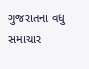ગુજરાતના વધુ સમાચાર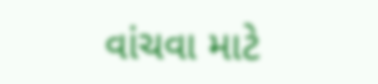વાંચવા માટે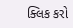ક્લિક કરો